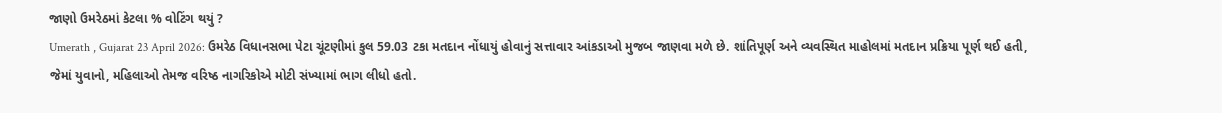જાણો ઉમરેઠમાં કેટલા % વોટિંગ થયું ?
Umerath , Gujarat 23 April 2026: ઉમરેઠ વિધાનસભા પેટા ચૂંટણીમાં કુલ 59.03 ટકા મતદાન નોંધાયું હોવાનું સત્તાવાર આંકડાઓ મુજબ જાણવા મળે છે. શાંતિપૂર્ણ અને વ્યવસ્થિત માહોલમાં મતદાન પ્રક્રિયા પૂર્ણ થઈ હતી, જેમાં યુવાનો, મહિલાઓ તેમજ વરિષ્ઠ નાગરિકોએ મોટી સંખ્યામાં ભાગ લીધો હતો.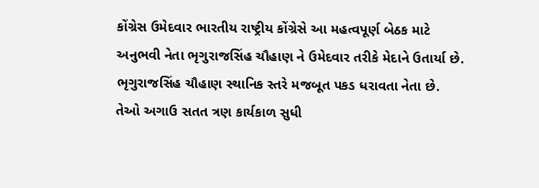કોંગ્રેસ ઉમેદવાર ભારતીય રાષ્ટ્રીય કોંગ્રેસે આ મહત્વપૂર્ણ બેઠક માટે અનુભવી નેતા ભૃગુરાજસિંહ ચૌહાણ ને ઉમેદવાર તરીકે મેદાને ઉતાર્યા છે. ભૃગુરાજસિંહ ચૌહાણ સ્થાનિક સ્તરે મજબૂત પકડ ધરાવતા નેતા છે. તેઓ અગાઉ સતત ત્રણ કાર્યકાળ સુધી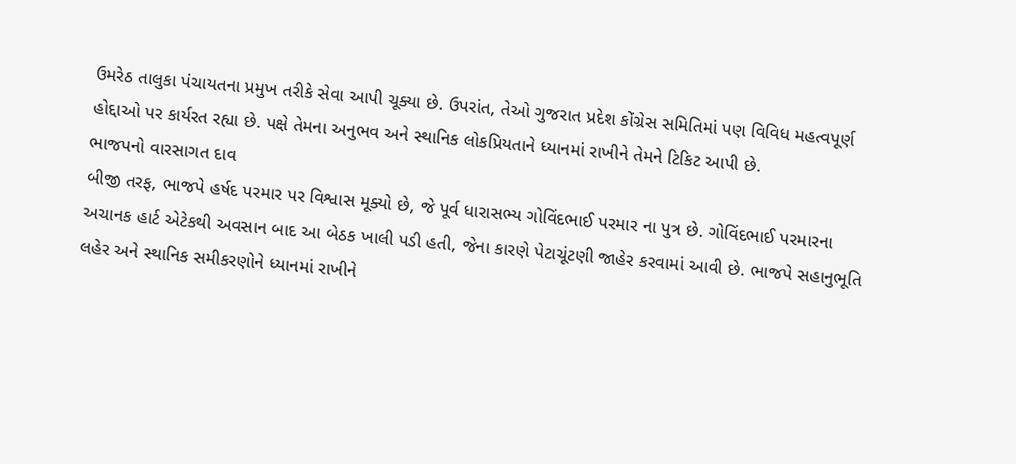ઉમરેઠ તાલુકા પંચાયતના પ્રમુખ તરીકે સેવા આપી ચૂક્યા છે. ઉપરાંત, તેઓ ગુજરાત પ્રદેશ કોંગ્રેસ સમિતિમાં પણ વિવિધ મહત્વપૂર્ણ હોદ્દાઓ પર કાર્યરત રહ્યા છે. પક્ષે તેમના અનુભવ અને સ્થાનિક લોકપ્રિયતાને ધ્યાનમાં રાખીને તેમને ટિકિટ આપી છે.
ભાજપનો વારસાગત દાવ
બીજી તરફ, ભાજપે હર્ષદ પરમાર પર વિશ્વાસ મૂક્યો છે, જે પૂર્વ ધારાસભ્ય ગોવિંદભાઈ પરમાર ના પુત્ર છે. ગોવિંદભાઈ પરમારના અચાનક હાર્ટ એટેકથી અવસાન બાદ આ બેઠક ખાલી પડી હતી, જેના કારણે પેટાચૂંટણી જાહેર કરવામાં આવી છે. ભાજપે સહાનુભૂતિ લહેર અને સ્થાનિક સમીકરણોને ધ્યાનમાં રાખીને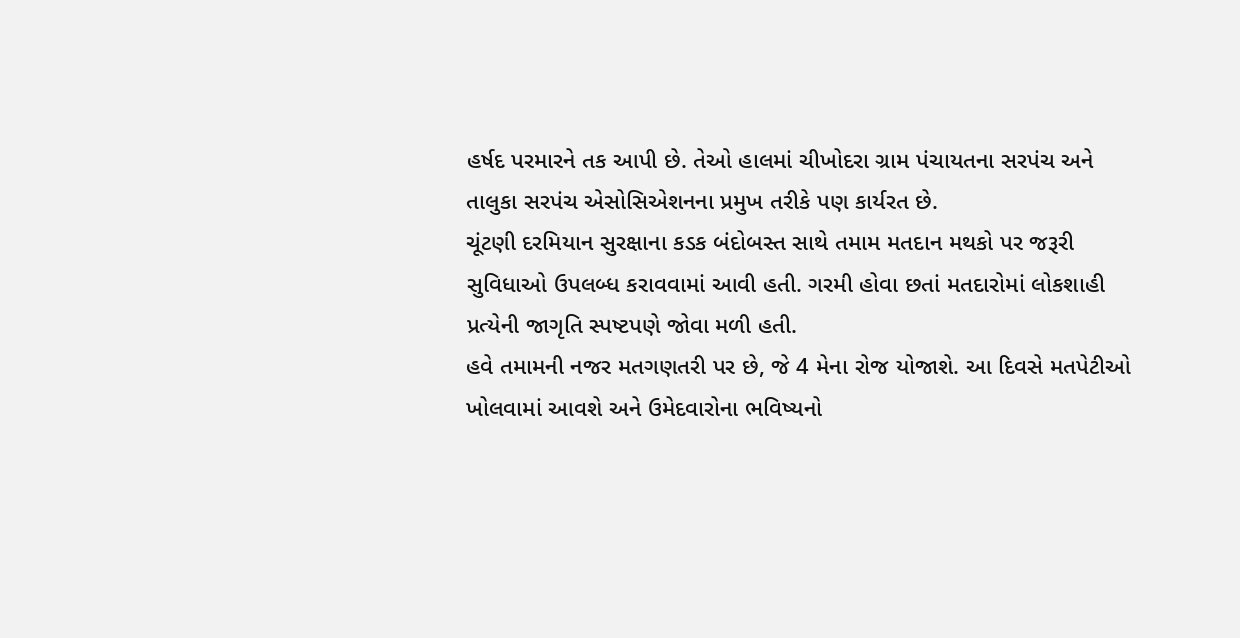હર્ષદ પરમારને તક આપી છે. તેઓ હાલમાં ચીખોદરા ગ્રામ પંચાયતના સરપંચ અને તાલુકા સરપંચ એસોસિએશનના પ્રમુખ તરીકે પણ કાર્યરત છે.
ચૂંટણી દરમિયાન સુરક્ષાના કડક બંદોબસ્ત સાથે તમામ મતદાન મથકો પર જરૂરી સુવિધાઓ ઉપલબ્ધ કરાવવામાં આવી હતી. ગરમી હોવા છતાં મતદારોમાં લોકશાહી પ્રત્યેની જાગૃતિ સ્પષ્ટપણે જોવા મળી હતી.
હવે તમામની નજર મતગણતરી પર છે, જે 4 મેના રોજ યોજાશે. આ દિવસે મતપેટીઓ ખોલવામાં આવશે અને ઉમેદવારોના ભવિષ્યનો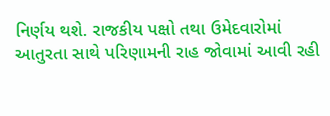નિર્ણય થશે. રાજકીય પક્ષો તથા ઉમેદવારોમાં આતુરતા સાથે પરિણામની રાહ જોવામાં આવી રહી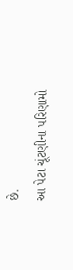છે.
આ પેટા ચૂંટણીના પરિણામો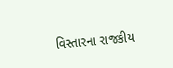વિસ્તારના રાજકીય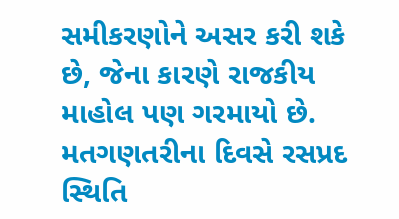સમીકરણોને અસર કરી શકે છે, જેના કારણે રાજકીય માહોલ પણ ગરમાયો છે. મતગણતરીના દિવસે રસપ્રદ સ્થિતિ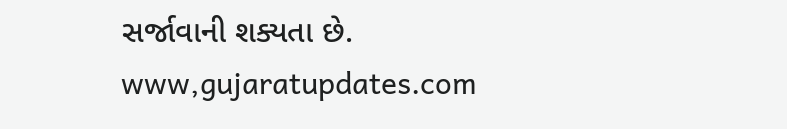સર્જાવાની શક્યતા છે.
www,gujaratupdates.com